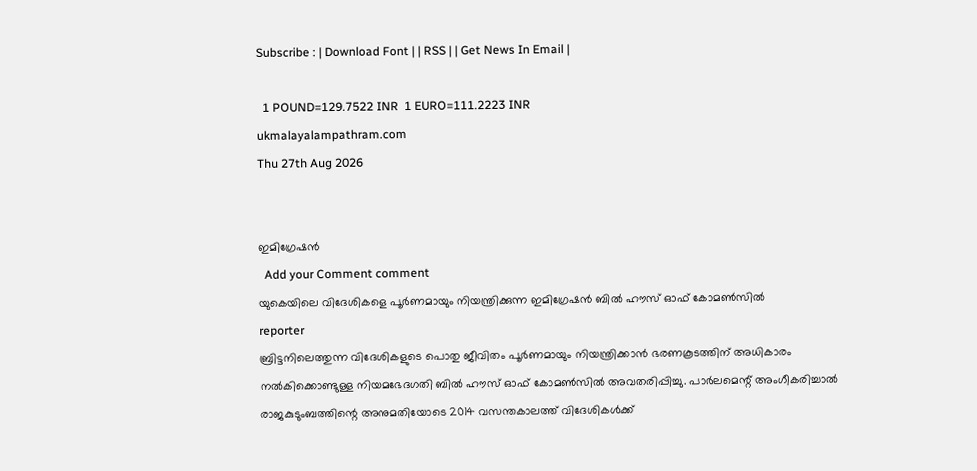Subscribe : | Download Font | | RSS | | Get News In Email |

  1 POUND=129.7522 INR  1 EURO=111.2223 INR
ukmalayalampathram.com
Thu 27th Aug 2026


ഇമിഗ്രേഷന്‍
  Add your Comment comment
യുകെയിലെ വിദേശികളെ പൂര്‍ണമായും നിയന്ത്രിക്കുന്ന ഇമിഗ്രേഷന്‍ ബില്‍ ഹൗസ് ഓഫ് കോമണ്‍സില്‍
reporter
ബ്രിട്ടനിലെത്തുന്ന വിദേശികളുടെ പൊതു ജീവിതം പൂര്‍ണമായും നിയന്ത്രിക്കാന്‍ ഭരണകൂടത്തിന് അധികാരം നല്‍കിക്കൊണ്ടുള്ള നിയമഭേദഗതി ബില്‍ ഹൗസ് ഓഫ് കോമണ്‍സില്‍ അവതരിപ്പിച്ചു. പാര്‍ലമെന്റ് അംഗീകരിച്ചാല്‍ രാജകുടുംബത്തിന്റെ അനുമതിയോടെ 2014 വസന്തകാലത്ത് വിദേശികള്‍ക്ക്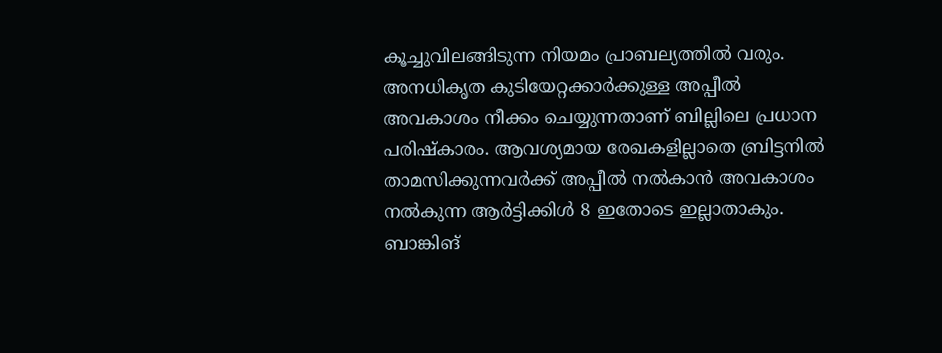കൂച്ചുവിലങ്ങിടുന്ന നിയമം പ്രാബല്യത്തില്‍ വരും.
അനധികൃത കുടിയേറ്റക്കാര്‍ക്കുള്ള അപ്പീല്‍ അവകാശം നീക്കം ചെയ്യുന്നതാണ് ബില്ലിലെ പ്രധാന പരിഷ്‌കാരം. ആവശ്യമായ രേഖകളില്ലാതെ ബ്രിട്ടനില്‍ താമസിക്കുന്നവര്‍ക്ക് അപ്പീല്‍ നല്‍കാന്‍ അവകാശം നല്‍കുന്ന ആര്‍ട്ടിക്കിള്‍ 8 ഇതോടെ ഇല്ലാതാകും. ബാങ്കിങ്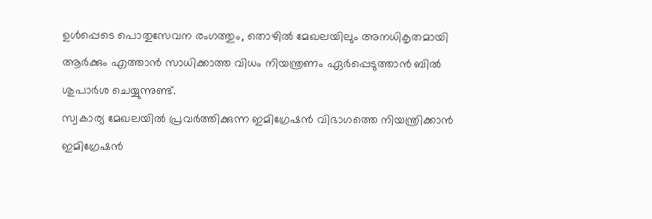ഉള്‍പ്പെടെ പൊതുസേവന രംഗത്തും, തൊഴില്‍ മേഖലയിലും അനധികൃതമായി ആര്‍ക്കും എത്താന്‍ സാധിക്കാത്ത വിധം നിയന്ത്രണം ഏര്‍പ്പെടുത്താന്‍ ബില്‍ ശുപാര്‍ശ ചെയ്യുന്നുണ്ട്.
സ്വകാര്യ മേഖലയില്‍ പ്രവര്‍ത്തിക്കുന്ന ഇമിഗ്രേഷന്‍ വിഭാഗത്തെ നിയന്ത്രിക്കാന്‍ ഇമിഗ്രേഷന്‍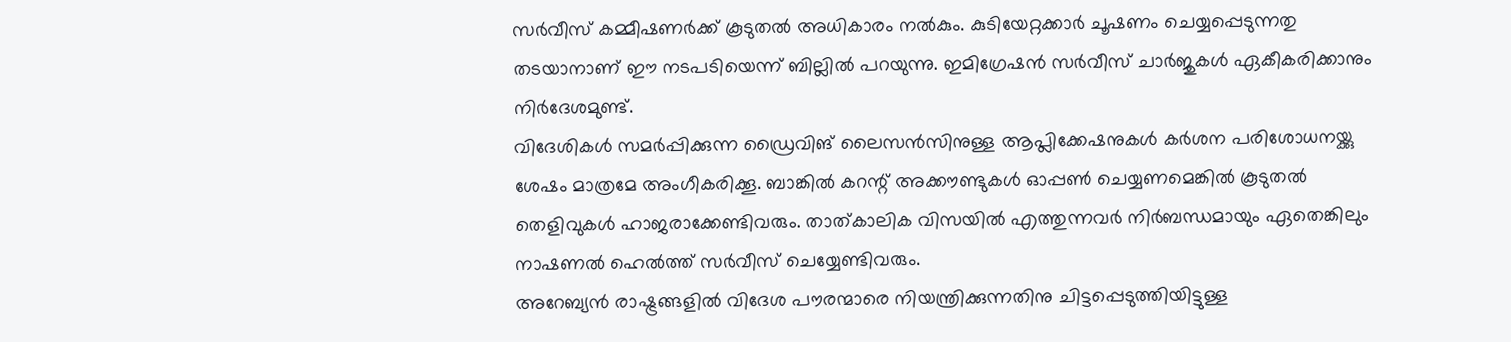സര്‍വീസ് കമ്മീഷണര്‍ക്ക് കൂടുതല്‍ അധികാരം നല്‍കും. കുടിയേറ്റക്കാര്‍ ചൂഷണം ചെയ്യപ്പെടുന്നതു തടയാനാണ് ഈ നടപടിയെന്ന് ബില്ലില്‍ പറയുന്നു. ഇമിഗ്രേഷന്‍ സര്‍വീസ് ചാര്‍ജുകള്‍ ഏകീകരിക്കാനും നിര്‍ദേശമുണ്ട്.
വിദേശികള്‍ സമര്‍പ്പിക്കുന്ന ഡ്രൈവിങ് ലൈസന്‍സിനുള്ള ആപ്ലിക്കേഷനുകള്‍ കര്‍ശന പരിശോധനയ്ക്കു ശേഷം മാത്രമേ അംഗീകരിക്കൂ. ബാങ്കില്‍ കറന്റ് അക്കൗണ്ടുകള്‍ ഓപ്പണ്‍ ചെയ്യണമെങ്കില്‍ കൂടുതല്‍ തെളിവുകള്‍ ഹാജരാക്കേണ്ടിവരും. താത്കാലിക വിസയില്‍ എത്തുന്നവര്‍ നിര്‍ബന്ധമായും ഏതെങ്കിലും നാഷണല്‍ ഹെല്‍ത്ത് സര്‍വീസ് ചെയ്യേണ്ടിവരും.
അറേബ്യന്‍ രാഷ്ട്രങ്ങളില്‍ വിദേശ പൗരന്മാരെ നിയന്ത്രിക്കുന്നതിനു ചിട്ടപ്പെടുത്തിയിട്ടുള്ള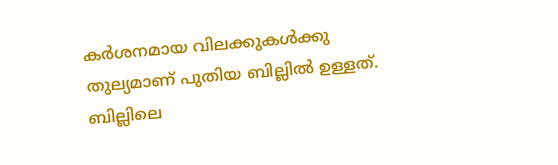കര്‍ശനമായ വിലക്കുകള്‍ക്കു തുല്യമാണ് പുതിയ ബില്ലില്‍ ഉള്ളത്. ബില്ലിലെ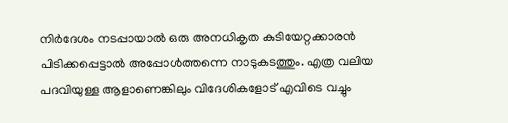നിര്‍ദേശം നടപ്പായാല്‍ ഒരു അനധികൃത കുടിയേറ്റക്കാരന്‍ പിടിക്കപ്പെട്ടാല്‍ അപ്പോള്‍ത്തന്നെ നാടുകടത്തും. എത്ര വലിയ പദവിയുള്ള ആളാണെങ്കിലും വിദേശികളോട് എവിടെ വച്ചും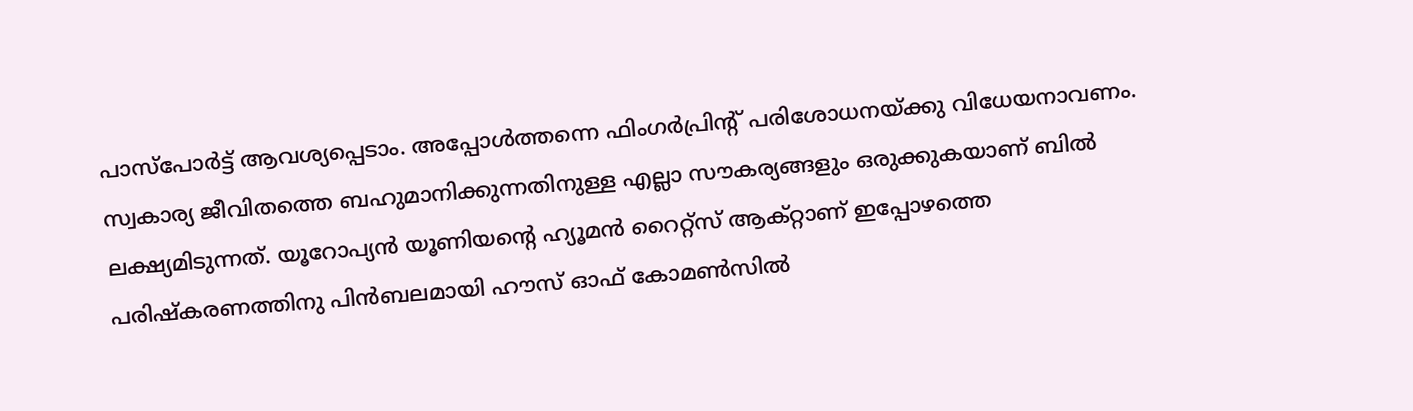പാസ്‌പോര്‍ട്ട് ആവശ്യപ്പെടാം. അപ്പോള്‍ത്തന്നെ ഫിംഗര്‍പ്രിന്റ് പരിശോധനയ്ക്കു വിധേയനാവണം.
സ്വകാര്യ ജീവിതത്തെ ബഹുമാനിക്കുന്നതിനുള്ള എല്ലാ സൗകര്യങ്ങളും ഒരുക്കുകയാണ് ബില്‍ ലക്ഷ്യമിടുന്നത്. യൂറോപ്യന്‍ യൂണിയന്റെ ഹ്യൂമന്‍ റൈറ്റ്‌സ് ആക്റ്റാണ് ഇപ്പോഴത്തെ പരിഷ്‌കരണത്തിനു പിന്‍ബലമായി ഹൗസ് ഓഫ് കോമണ്‍സില്‍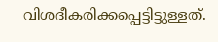വിശദീകരിക്കപ്പെട്ടിട്ടുള്ളത്.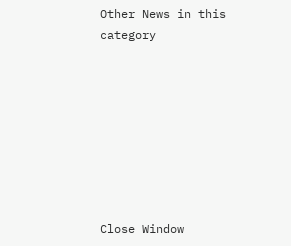Other News in this category








Close Window